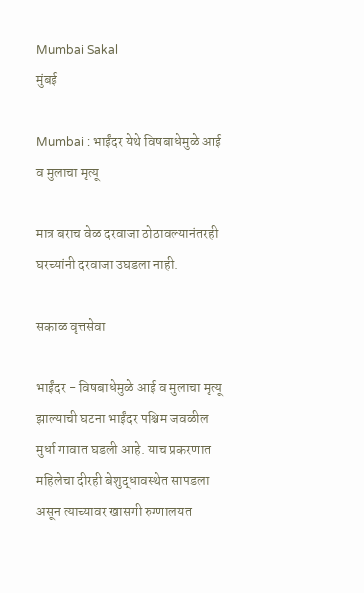Mumbai Sakal
मुंबई

Mumbai : भाईंदर येथे विषबाधेमुळे आई व मुलाचा मृत्यू

मात्र बराच वेळ दरवाजा ठोठावल्यानंतरही घरच्यांनी दरवाजा उघडला नाही.

सकाळ वृत्तसेवा

भाईंदर - विषबाधेमुळे आई व मुलाचा मृत्यू झाल्याची घटना भाईंदर पश्चिम जवळील मुर्धा गावात घडली आहे. याच प्रकरणात महिलेचा दीरही बेशुद्धावस्थेत सापडला असून त्याच्यावर खासगी रुग्णालयत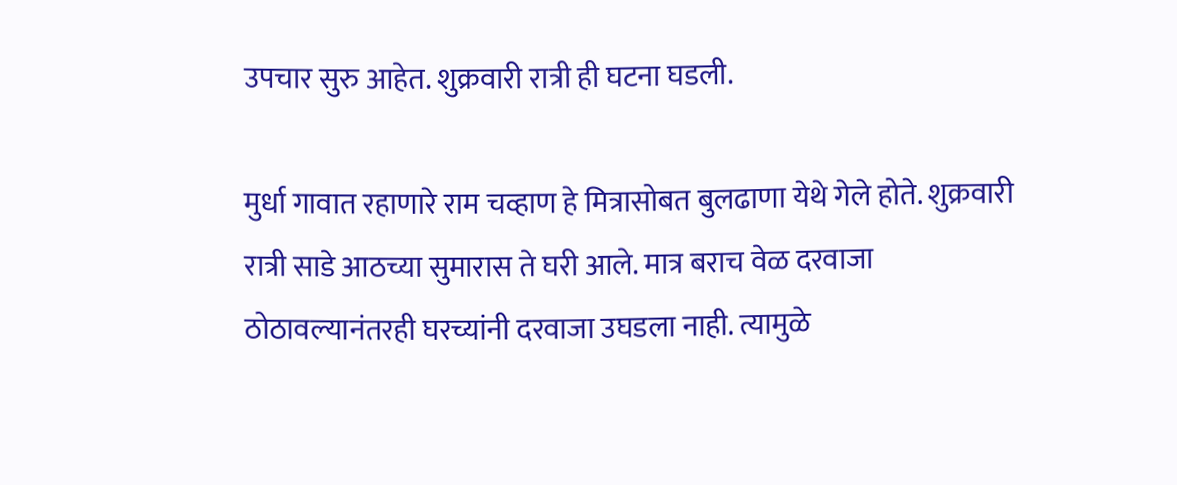उपचार सुरु आहेत. शुक्रवारी रात्री ही घटना घडली.

मुर्धा गावात रहाणारे राम चव्हाण हे मित्रासोबत बुलढाणा येथे गेले होते. शुक्रवारी रात्री साडे आठच्या सुमारास ते घरी आले. मात्र बराच वेळ दरवाजा ठोठावल्यानंतरही घरच्यांनी दरवाजा उघडला नाही. त्यामुळे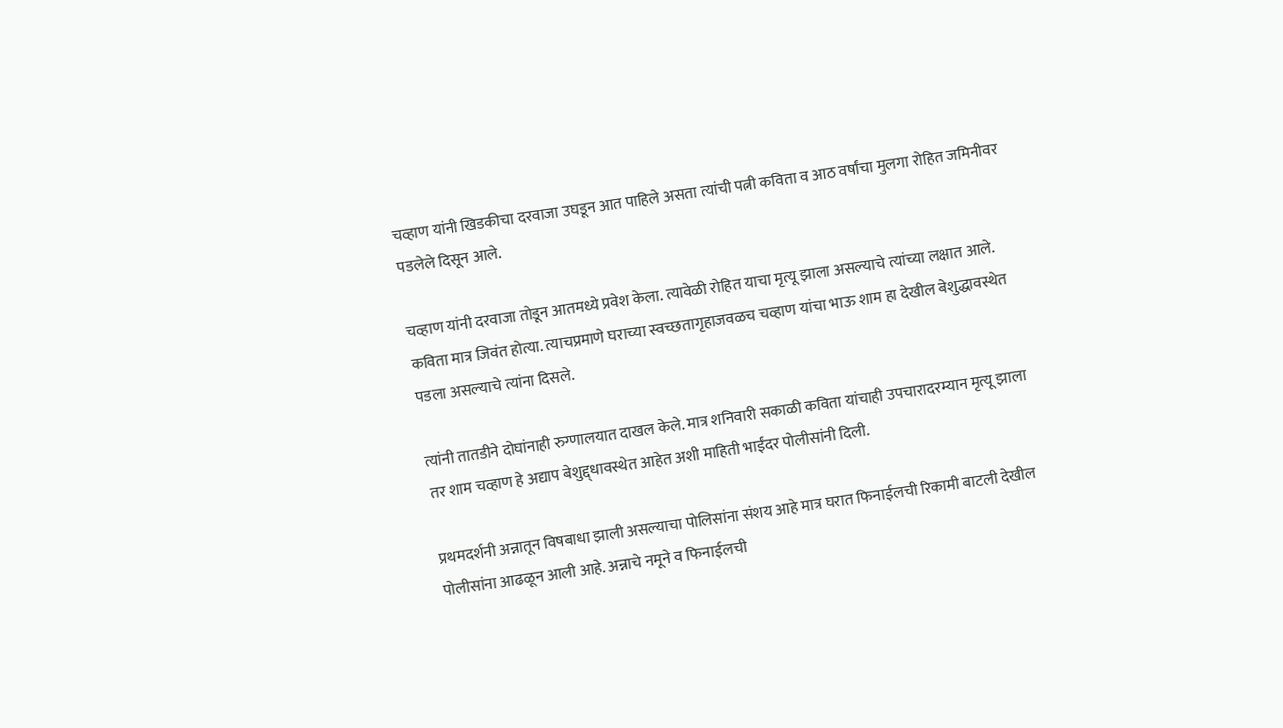चव्हाण यांनी खिडकीचा दरवाजा उघडून आत पाहिले असता त्यांची पत्नी कविता व आठ वर्षांचा मुलगा रोहित जमिनीवर पडलेले दिसून आले.

चव्हाण यांनी दरवाजा तोडून आतमध्ये प्रवेश केला. त्यावेळी रोहित याचा मृत्यू झाला असल्याचे त्यांच्या लक्षात आले. कविता मात्र जिवंत होत्या. त्याचप्रमाणे घराच्या स्वच्छतागृहाजवळच चव्हाण यांचा भाऊ शाम हा देखील बेशुद्धावस्थेत पडला असल्याचे त्यांना दिसले.

त्यांनी तातडीने दोघांनाही रुग्णालयात दाखल केले. मात्र शनिवारी सकाळी कविता यांचाही उपचारादरम्यान मृत्यू झाला तर शाम चव्हाण हे अद्याप बेशुद्द्धावस्थेत आहेत अशी माहिती भाईंदर पोलीसांनी दिली.

प्रथमदर्शनी अन्नातून विषबाधा झाली असल्याचा पोलिसांना संशय आहे मात्र घरात फिनाईलची रिकामी बाटली देखील पोलीसांना आढळून आली आहे. अन्नाचे नमूने व फिनाईलची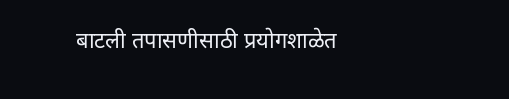बाटली तपासणीसाठी प्रयोगशाळेत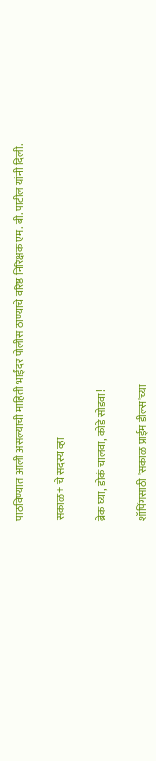पाठविण्यात आली असल्याची माहिती भाईंदर पोलीस ठाण्याचे वरिष्ठ निरिक्षक एम. बी. पाटील यांनी दिली.

सकाळ+ चे सदस्य व्हा

ब्रेक घ्या, डोकं चालवा, कोडे सोडवा!

शॉपिंगसाठी 'सकाळ प्राईम डील्स'च्या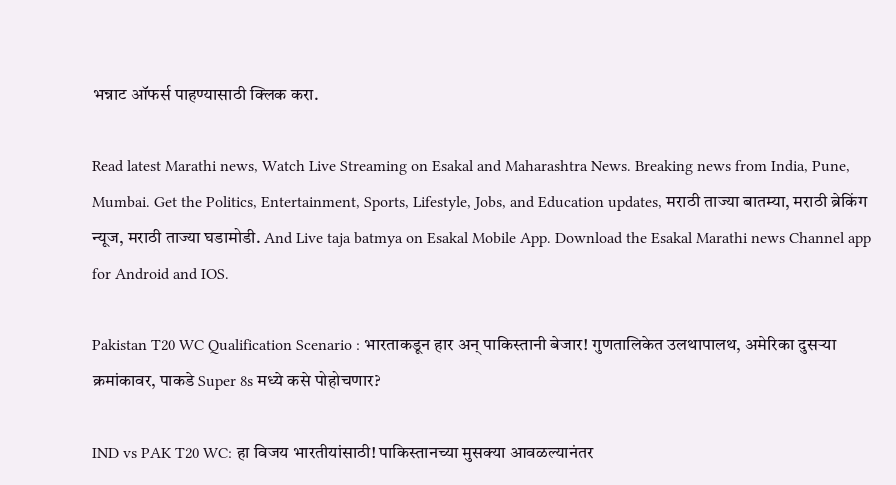भन्नाट ऑफर्स पाहण्यासाठी क्लिक करा.

Read latest Marathi news, Watch Live Streaming on Esakal and Maharashtra News. Breaking news from India, Pune, Mumbai. Get the Politics, Entertainment, Sports, Lifestyle, Jobs, and Education updates, मराठी ताज्या बातम्या, मराठी ब्रेकिंग न्यूज, मराठी ताज्या घडामोडी. And Live taja batmya on Esakal Mobile App. Download the Esakal Marathi news Channel app for Android and IOS.

Pakistan T20 WC Qualification Scenario : भारताकडून हार अन् पाकिस्तानी बेजार! गुणतालिकेत उलथापालथ, अमेरिका दुसऱ्या क्रमांकावर, पाकडे Super 8s मध्ये कसे पोहोचणार?

IND vs PAK T20 WC: हा विजय भारतीयांसाठी! पाकिस्तानच्या मुसक्या आवळल्यानंतर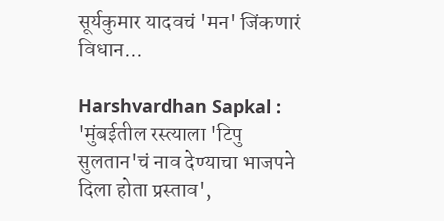सूर्यकुमार यादवचं 'मन' जिंकणारं विधान...

Harshvardhan Sapkal : 'मुंबईतील रस्त्याला 'टिपु सुलतान'चं नाव देण्याचा भाजपने दिला होता प्रस्ताव',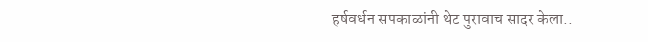हर्षवर्धन सपकाळांनी थेट पुरावाच सादर केला..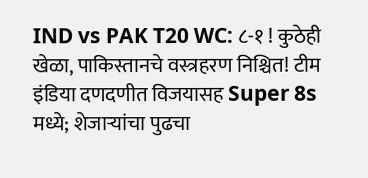IND vs PAK T20 WC: ८-१ ! कुठेही खेळा, पाकिस्तानचे वस्त्रहरण निश्चित! टीम इंडिया दणदणीत विजयासह Super 8s मध्ये; शेजाऱ्यांचा पुढचा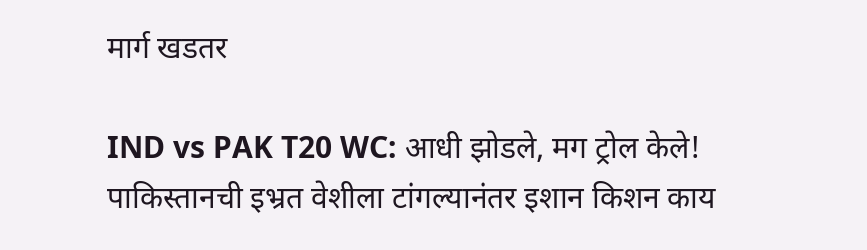मार्ग खडतर

IND vs PAK T20 WC: आधी झोडले, मग ट्रोल केले! पाकिस्तानची इभ्रत वेशीला टांगल्यानंतर इशान किशन काय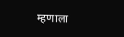म्हणाला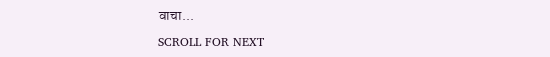वाचा...

SCROLL FOR NEXT